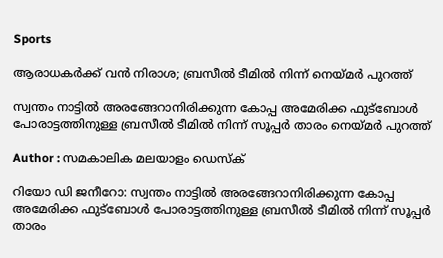Sports

ആരാധകർക്ക് വൻ നിരാശ; ബ്രസീൽ ടീമിൽ നിന്ന് നെയ്മർ പുറത്ത്

സ്വന്തം നാട്ടിൽ അരങ്ങേറാനിരിക്കുന്ന കോപ്പ അമേരിക്ക ഫുട്ബോൾ പോരാട്ടത്തിനുള്ള ബ്രസീൽ ടീമിൽ നിന്ന് സൂപ്പർ താരം നെയ്മർ പുറത്ത്

Author : സമകാലിക മലയാളം ഡെസ്ക്

റിയോ ഡി ജനീറോ: സ്വന്തം നാട്ടിൽ അരങ്ങേറാനിരിക്കുന്ന കോപ്പ അമേരിക്ക ഫുട്ബോൾ പോരാട്ടത്തിനുള്ള ബ്രസീൽ ടീമിൽ നിന്ന് സൂപ്പർ താരം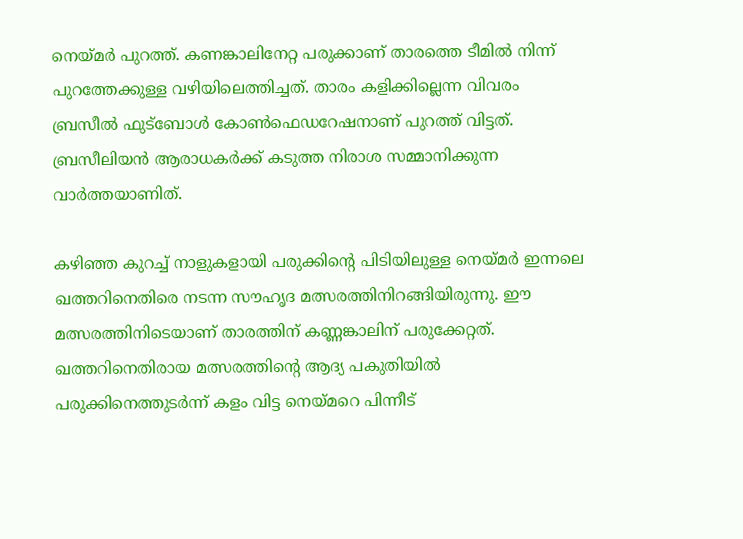നെയ്മർ പുറത്ത്. കണങ്കാലിനേറ്റ പരുക്കാണ് താരത്തെ ടീമിൽ നിന്ന് പുറത്തേക്കുള്ള വഴിയിലെത്തിച്ചത്. താരം കളിക്കില്ലെന്ന വിവരം  ബ്രസീൽ ഫുട്ബോൾ കോൺഫെഡറേഷനാണ് പുറത്ത് വിട്ടത്. ബ്രസീലിയൻ ആരാധകർക്ക് കടുത്ത നിരാശ സമ്മാനിക്കുന്ന വാർത്തയാണിത്.

കഴിഞ്ഞ കുറച്ച് നാളുകളായി പരുക്കിന്റെ പിടിയിലുള്ള നെയ്മർ ഇന്നലെ ഖത്തറിനെതിരെ നടന്ന സൗഹൃദ മത്സരത്തിനിറങ്ങിയിരുന്നു. ഈ മത്സരത്തിനിടെയാണ് താരത്തിന് കണ്ണങ്കാലിന് പരുക്കേറ്റത്. ഖത്തറിനെതിരായ മത്സരത്തിന്റെ ആദ്യ പകുതിയിൽ പരുക്കിനെത്തുടർന്ന് കളം വിട്ട നെയ്മറെ പിന്നീട്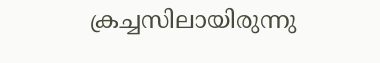ക്രച്ചസിലായിരുന്നു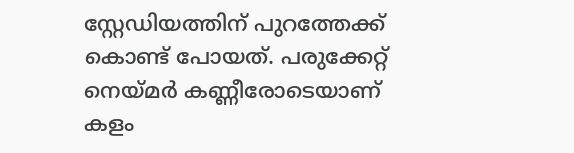സ്റ്റേഡിയത്തിന് പുറത്തേക്ക് കൊണ്ട് പോയത്. പരുക്കേറ്റ് നെയ്മർ കണ്ണീരോടെയാണ് കളം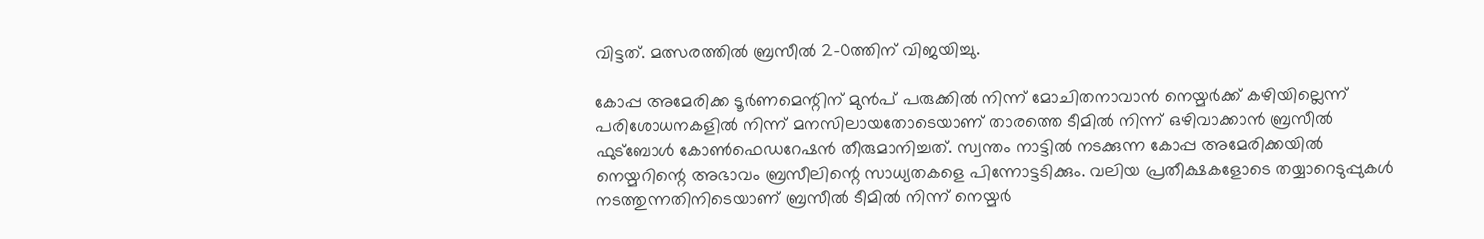വിട്ടത്. മത്സരത്തിൽ ബ്രസീൽ 2-0ത്തിന് വിജയിച്ചു.

കോപ്പ അമേരിക്ക ടൂർണമെന്റിന് മുൻപ് പരുക്കിൽ നിന്ന് മോചിതനാവാൻ നെയ്മർക്ക് കഴിയില്ലെന്ന് പരിശോധനകളിൽ നിന്ന് മനസിലായതോടെയാണ് താരത്തെ ടീമിൽ നിന്ന് ഒഴിവാക്കാൻ ബ്രസീൽ ഫുട്ബോൾ കോൺഫെഡറേഷൻ തീരുമാനിച്ചത്. സ്വന്തം നാട്ടിൽ നടക്കുന്ന കോപ്പ അമേരിക്കയിൽ നെയ്മറിന്റെ അഭാവം ബ്രസീലിന്റെ സാധ്യതകളെ പിന്നോട്ടടിക്കും. വലിയ പ്രതീക്ഷകളോടെ തയ്യാറെടുപ്പുകൾ നടത്തുന്നതിനിടെയാണ് ബ്രസീൽ ടീമിൽ നിന്ന് നെയ്മർ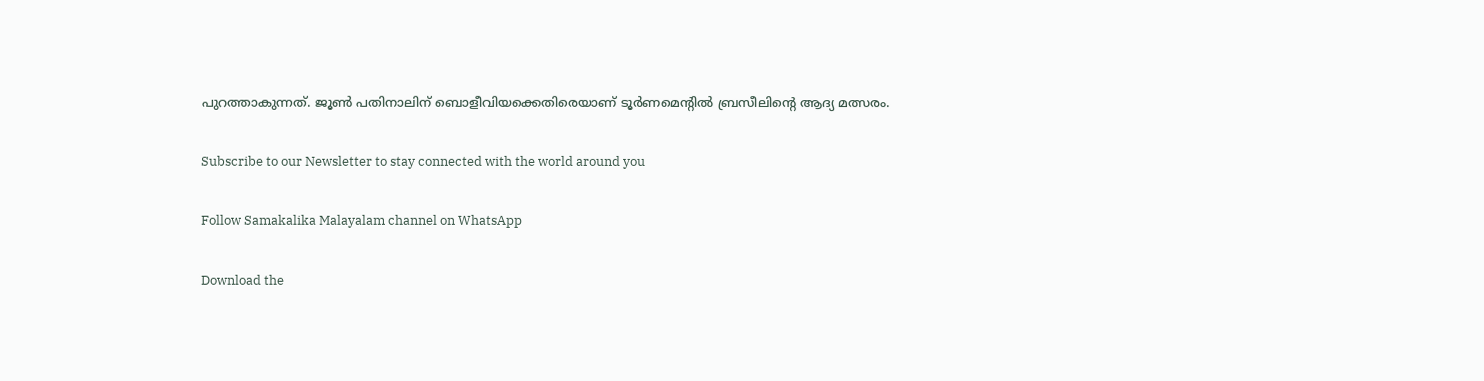പുറത്താകുന്നത്. ജൂൺ പതിനാലിന് ബൊളീവിയക്കെതിരെയാണ് ടൂർണമെന്റിൽ ബ്രസീലിന്റെ ആദ്യ മത്സരം.

Subscribe to our Newsletter to stay connected with the world around you

Follow Samakalika Malayalam channel on WhatsApp

Download the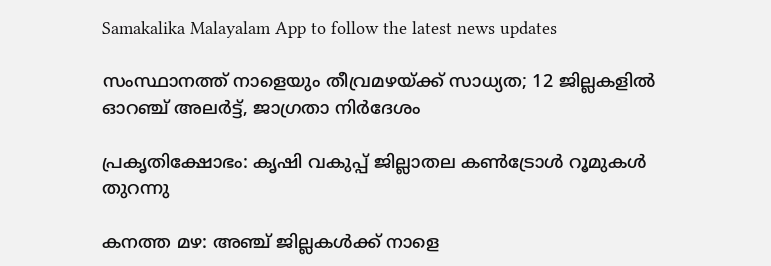Samakalika Malayalam App to follow the latest news updates

സംസ്ഥാനത്ത് നാളെയും തീവ്രമഴയ്ക്ക് സാധ്യത; 12 ജില്ലകളില്‍ ഓറഞ്ച് അലര്‍ട്ട്, ജാഗ്രതാ നിര്‍ദേശം

പ്രകൃതിക്ഷോഭം: കൃഷി വകുപ്പ് ജില്ലാതല കൺട്രോൾ റൂമുകൾ തുറന്നു

കനത്ത മഴ: അഞ്ച് ജില്ലകൾക്ക് നാളെ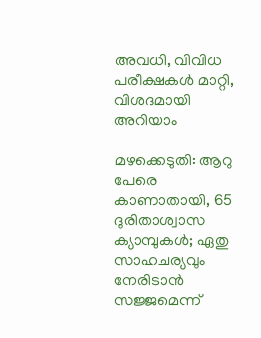അവധി, വിവിധ പരീക്ഷകൾ മാറ്റി, വിശദമായി അറിയാം

മഴക്കെടുതി: ആറു പേരെ കാണാതായി, 65 ദുരിതാശ്വാസ ക്യാമ്പുകള്‍; ഏതു സാഹചര്യവും നേരിടാൻ സജ്ജമെന്ന്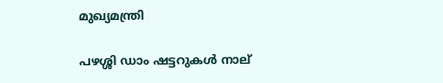മുഖ്യമന്ത്രി

പഴശ്ശി ഡാം ഷട്ടറുകള്‍ നാല്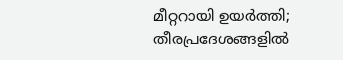മീറ്ററായി ഉയര്‍ത്തി; തീരപ്രദേശങ്ങളില്‍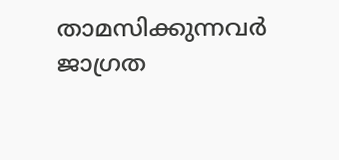താമസിക്കുന്നവര്‍ ജാഗ്രത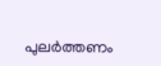പുലർത്തണം